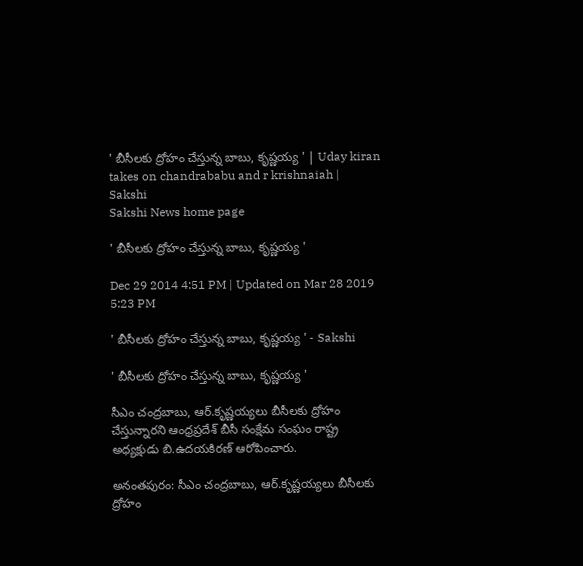' బీసీలకు ద్రోహం చేస్తున్న బాబు, కృష్ణయ్య ' | Uday kiran takes on chandrababu and r krishnaiah | Sakshi
Sakshi News home page

' బీసీలకు ద్రోహం చేస్తున్న బాబు, కృష్ణయ్య '

Dec 29 2014 4:51 PM | Updated on Mar 28 2019 5:23 PM

' బీసీలకు ద్రోహం చేస్తున్న బాబు, కృష్ణయ్య ' - Sakshi

' బీసీలకు ద్రోహం చేస్తున్న బాబు, కృష్ణయ్య '

సీఎం చంద్రబాబు, ఆర్.కృష్ణయ్యలు బీసీలకు ద్రోహం చేస్తున్నారని ఆంధ్రప్రదేశ్ బీసీ సంక్షేమ సంఘం రాష్ట్ర అధ్యక్షుడు బి.ఉదయకిరణ్ ఆరోపించారు.

అనంతపురం: సీఎం చంద్రబాబు, ఆర్.కృష్ణయ్యలు బీసీలకు ద్రోహం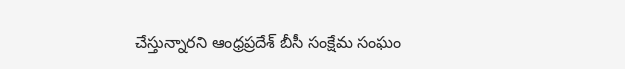చేస్తున్నారని ఆంధ్రప్రదేశ్ బీసీ సంక్షేమ సంఘం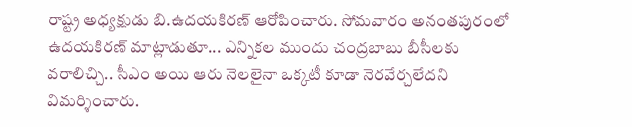రాష్ట్ర అధ్యక్షుడు బి.ఉదయకిరణ్ ఆరోపించారు. సోమవారం అనంతపురంలో ఉదయకిరణ్ మాట్లాడుతూ... ఎన్నికల ముందు చంద్రబాబు బీసీలకు వరాలిచ్చి.. సీఎం అయి ఆరు నెలలైనా ఒక్కటీ కూడా నెరవేర్చలేదని విమర్శించారు.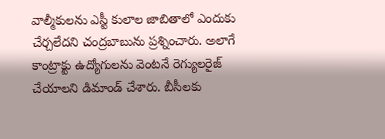వాల్మీకులను ఎస్టీ కులాల జాబితాలో ఎందుకు చేర్చలేదని చంద్రబాబును ప్రశ్నించారు. అలాగే కాంట్రాక్టు ఉద్యోగులను వెంటనే రెగ్యులరైజ్ చేయాలని డిమాండ్ చేశారు. బీసీలకు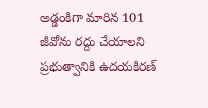అడ్డంకిగా మారిన 101 జీవోను రద్దు చేయాలని ప్రభుత్వానికి ఉదయకిరణ్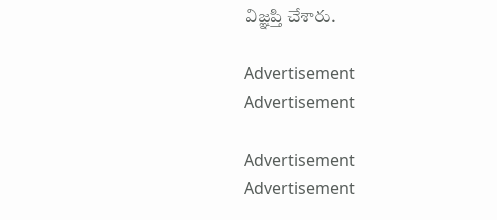విజ్ఞప్తి చేశారు.

Advertisement
Advertisement

Advertisement
Advertisement